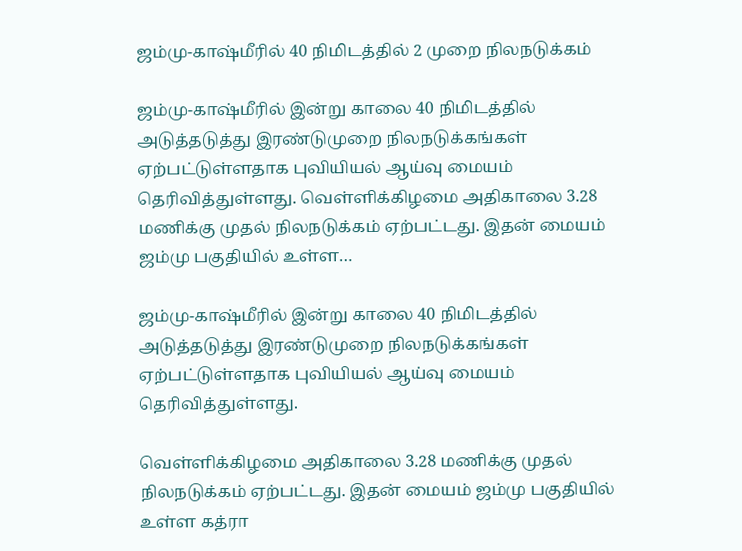ஜம்மு-காஷ்மீரில் 40 நிமிடத்தில் 2 முறை நிலநடுக்கம்

ஜம்மு-காஷ்மீரில் இன்று காலை 40 நிமிடத்தில் அடுத்தடுத்து இரண்டுமுறை நிலநடுக்கங்கள் ஏற்பட்டுள்ளதாக புவியியல் ஆய்வு மையம் தெரிவித்துள்ளது. வெள்ளிக்கிழமை அதிகாலை 3.28 மணிக்கு முதல் நிலநடுக்கம் ஏற்பட்டது. இதன் மையம் ஜம்மு பகுதியில் உள்ள…

ஜம்மு-காஷ்மீரில் இன்று காலை 40 நிமிடத்தில் அடுத்தடுத்து இரண்டுமுறை நிலநடுக்கங்கள் ஏற்பட்டுள்ளதாக புவியியல் ஆய்வு மையம் தெரிவித்துள்ளது.

வெள்ளிக்கிழமை அதிகாலை 3.28 மணிக்கு முதல் நிலநடுக்கம் ஏற்பட்டது. இதன் மையம் ஜம்மு பகுதியில் உள்ள கத்ரா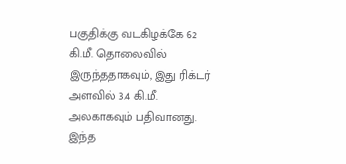பகுதிக்கு வடகிழக்கே 62 கி.மீ. தொலைவில் இருந்ததாகவும், இது ரிக்டர் அளவில் 3.4 கி.மீ. அலகாகவும் பதிவானது. இந்த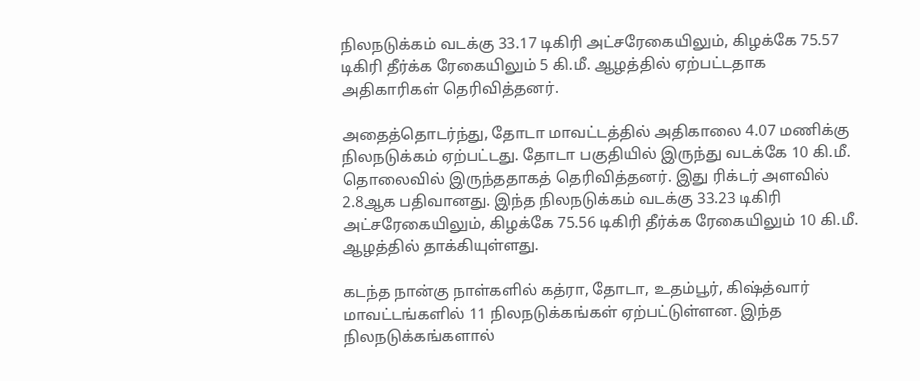நிலநடுக்கம் வடக்கு 33.17 டிகிரி அட்சரேகையிலும், கிழக்கே 75.57 டிகிரி தீர்க்க ரேகையிலும் 5 கி.மீ. ஆழத்தில் ஏற்பட்டதாக அதிகாரிகள் தெரிவித்தனர்.

அதைத்தொடர்ந்து, தோடா மாவட்டத்தில் அதிகாலை 4.07 மணிக்கு நிலநடுக்கம் ஏற்பட்டது. தோடா பகுதியில் இருந்து வடக்கே 10 கி.மீ. தொலைவில் இருந்ததாகத் தெரிவித்தனர். இது ரிக்டர் அளவில் 2.8ஆக பதிவானது. இந்த நிலநடுக்கம் வடக்கு 33.23 டிகிரி அட்சரேகையிலும், கிழக்கே 75.56 டிகிரி தீர்க்க ரேகையிலும் 10 கி.மீ. ஆழத்தில் தாக்கியுள்ளது.

கடந்த நான்கு நாள்களில் கத்ரா, தோடா, உதம்பூர், கிஷ்த்வார் மாவட்டங்களில் 11 நிலநடுக்கங்கள் ஏற்பட்டுள்ளன. இந்த நிலநடுக்கங்களால்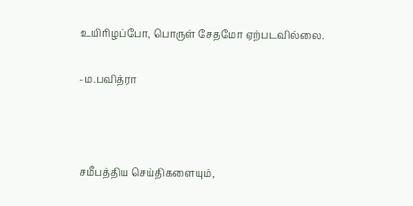உயிரிழப்போ, பொருள் சேதமோ ஏற்படவில்லை.

-ம.பவித்ரா



சமீபத்திய செய்திகளையும்,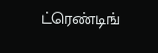ட்ரெண்டிங்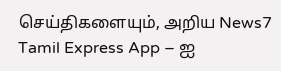செய்திகளையும், அறிய News7 Tamil Express App – ஐ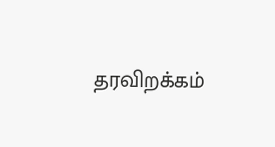தரவிறக்கம்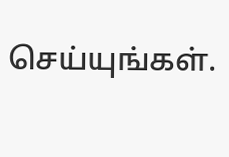செய்யுங்கள்.